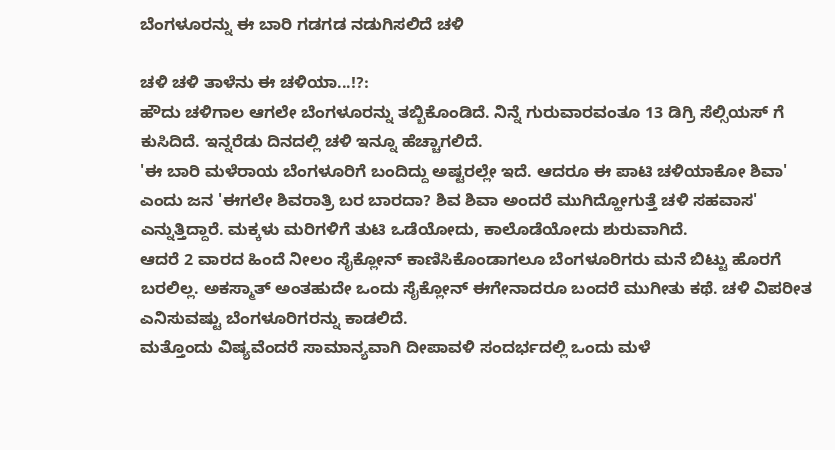ಬೆಂಗಳೂರನ್ನು ಈ ಬಾರಿ ಗಡಗಡ ನಡುಗಿಸಲಿದೆ ಚಳಿ

ಚಳಿ ಚಳಿ ತಾಳೆನು ಈ ಚಳಿಯಾ...!?:
ಹೌದು ಚಳಿಗಾಲ ಆಗಲೇ ಬೆಂಗಳೂರನ್ನು ತಬ್ಬಿಕೊಂಡಿದೆ. ನಿನ್ನೆ ಗುರುವಾರವಂತೂ 13 ಡಿಗ್ರಿ ಸೆಲ್ಸಿಯಸ್ ಗೆ ಕುಸಿದಿದೆ. ಇನ್ನರೆಡು ದಿನದಲ್ಲಿ ಚಳಿ ಇನ್ನೂ ಹೆಚ್ಚಾಗಲಿದೆ.
'ಈ ಬಾರಿ ಮಳೆರಾಯ ಬೆಂಗಳೂರಿಗೆ ಬಂದಿದ್ದು ಅಷ್ಟರಲ್ಲೇ ಇದೆ. ಆದರೂ ಈ ಪಾಟಿ ಚಳಿಯಾಕೋ ಶಿವಾ' ಎಂದು ಜನ 'ಈಗಲೇ ಶಿವರಾತ್ರಿ ಬರ ಬಾರದಾ? ಶಿವ ಶಿವಾ ಅಂದರೆ ಮುಗಿದ್ಹೋಗುತ್ತೆ ಚಳಿ ಸಹವಾಸ' ಎನ್ನುತ್ತಿದ್ದಾರೆ. ಮಕ್ಕಳು ಮರಿಗಳಿಗೆ ತುಟಿ ಒಡೆಯೋದು, ಕಾಲೊಡೆಯೋದು ಶುರುವಾಗಿದೆ.
ಆದರೆ 2 ವಾರದ ಹಿಂದೆ ನೀಲಂ ಸೈಕ್ಲೋನ್ ಕಾಣಿಸಿಕೊಂಡಾಗಲೂ ಬೆಂಗಳೂರಿಗರು ಮನೆ ಬಿಟ್ಟು ಹೊರಗೆ ಬರಲಿಲ್ಲ. ಅಕಸ್ಮಾತ್ ಅಂತಹುದೇ ಒಂದು ಸೈಕ್ಲೋನ್ ಈಗೇನಾದರೂ ಬಂದರೆ ಮುಗೀತು ಕಥೆ. ಚಳಿ ವಿಪರೀತ ಎನಿಸುವಷ್ಟು ಬೆಂಗಳೂರಿಗರನ್ನು ಕಾಡಲಿದೆ.
ಮತ್ತೊಂದು ವಿಷ್ಯವೆಂದರೆ ಸಾಮಾನ್ಯವಾಗಿ ದೀಪಾವಳಿ ಸಂದರ್ಭದಲ್ಲಿ ಒಂದು ಮಳೆ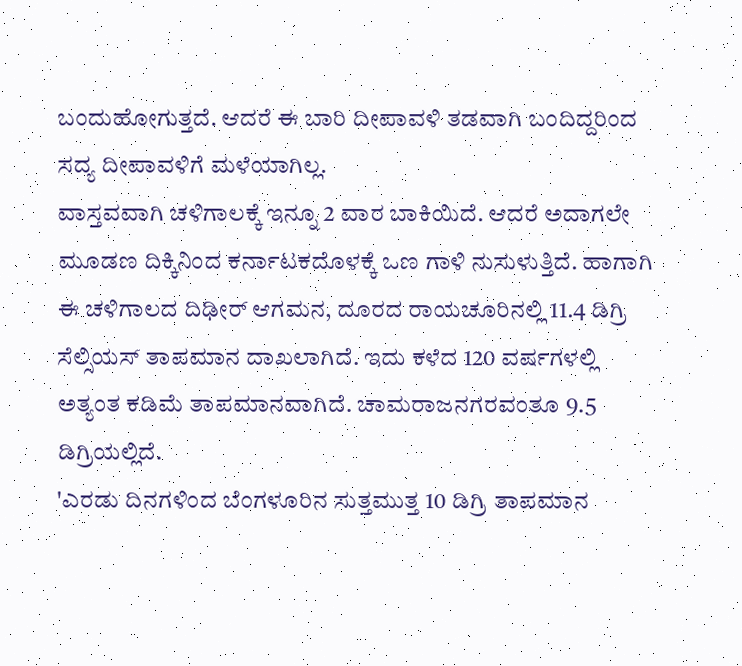ಬಂದುಹೋಗುತ್ತದೆ. ಆದರೆ ಈ ಬಾರಿ ದೀಪಾವಳಿ ತಡವಾಗಿ ಬಂದಿದ್ದರಿಂದ ಸದ್ಯ ದೀಪಾವಳಿಗೆ ಮಳೆಯಾಗಿಲ್ಲ.
ವಾಸ್ತವವಾಗಿ ಚಳಿಗಾಲಕ್ಕೆ ಇನ್ನೂ 2 ವಾರ ಬಾಕಿಯಿದೆ. ಆದರೆ ಅದಾಗಲೇ ಮೂಡಣ ದಿಕ್ಕಿನಿಂದ ಕರ್ನಾಟಕದೊಳಕ್ಕೆ ಒಣ ಗಾಳಿ ನುಸುಳುತ್ತಿದೆ. ಹಾಗಾಗಿ ಈ ಚಳಿಗಾಲದ ದಿಢೀರ್ ಆಗಮನ, ದೂರದ ರಾಯಚೂರಿನಲ್ಲಿ 11.4 ಡಿಗ್ರಿ ಸೆಲ್ಸಿಯಸ್ ತಾಪಮಾನ ದಾಖಲಾಗಿದೆ. ಇದು ಕಳೆದ 120 ವರ್ಷಗಳಲ್ಲಿ ಅತ್ಯಂತ ಕಡಿಮೆ ತಾಪಮಾನವಾಗಿದೆ. ಚಾಮರಾಜನಗರವಂತೂ 9.5 ಡಿಗ್ರಿಯಲ್ಲಿದೆ.
'ಎರಡು ದಿನಗಳಿಂದ ಬೆಂಗಳೂರಿನ ಸುತ್ತಮುತ್ತ 10 ಡಿಗ್ರಿ ತಾಪಮಾನ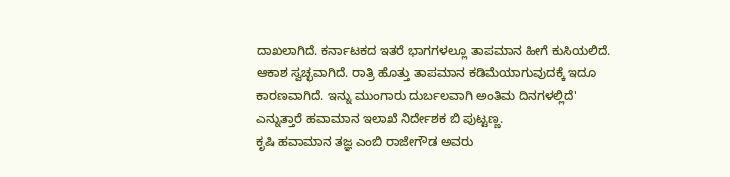ದಾಖಲಾಗಿದೆ. ಕರ್ನಾಟಕದ ಇತರೆ ಭಾಗಗಳಲ್ಲೂ ತಾಪಮಾನ ಹೀಗೆ ಕುಸಿಯಲಿದೆ. ಆಕಾಶ ಸ್ವಚ್ಛವಾಗಿದೆ. ರಾತ್ರಿ ಹೊತ್ತು ತಾಪಮಾನ ಕಡಿಮೆಯಾಗುವುದಕ್ಕೆ ಇದೂ ಕಾರಣವಾಗಿದೆ. ಇನ್ನು ಮುಂಗಾರು ದುರ್ಬಲವಾಗಿ ಅಂತಿಮ ದಿನಗಳಲ್ಲಿದೆ' ಎನ್ನುತ್ತಾರೆ ಹವಾಮಾನ ಇಲಾಖೆ ನಿರ್ದೇಶಕ ಬಿ ಪುಟ್ಟಣ್ಣ.
ಕೃಷಿ ಹವಾಮಾನ ತಜ್ಞ ಎಂಬಿ ರಾಜೇಗೌಡ ಅವರು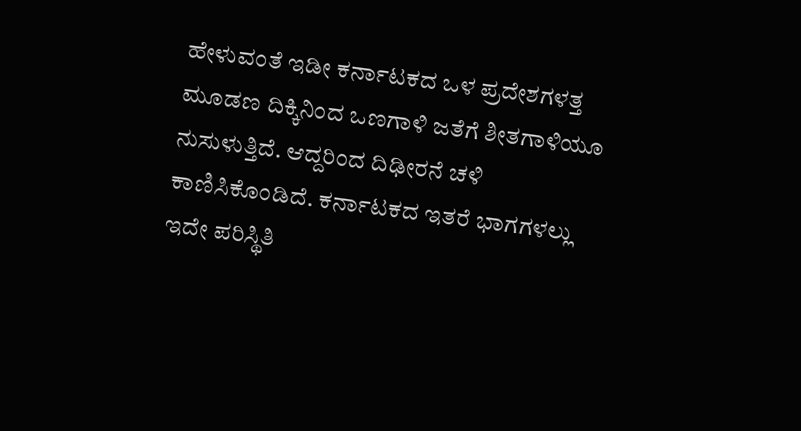ಹೇಳುವಂತೆ ಇಡೀ ಕರ್ನಾಟಕದ ಒಳ ಪ್ರದೇಶಗಳತ್ತ ಮೂಡಣ ದಿಕ್ಕಿನಿಂದ ಒಣಗಾಳಿ ಜತೆಗೆ ಶೀತಗಾಳಿಯೂ ನುಸುಳುತ್ತಿದೆ. ಆದ್ದರಿಂದ ದಿಢೀರನೆ ಚಳಿ ಕಾಣಿಸಿಕೊಂಡಿದೆ. ಕರ್ನಾಟಕದ ಇತರೆ ಭಾಗಗಳಲ್ಲು ಇದೇ ಪರಿಸ್ಥಿತಿ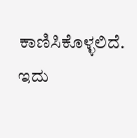ಕಾಣಿಸಿಕೊಳ್ಳಲಿದೆ. ಇದು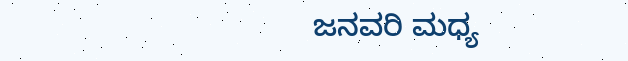ಜನವರಿ ಮಧ್ಯ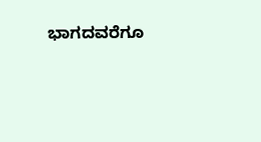ಭಾಗದವರೆಗೂ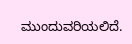ಮುಂದುವರಿಯಲಿದೆ.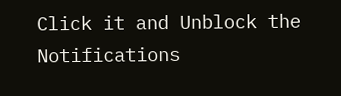Click it and Unblock the Notifications